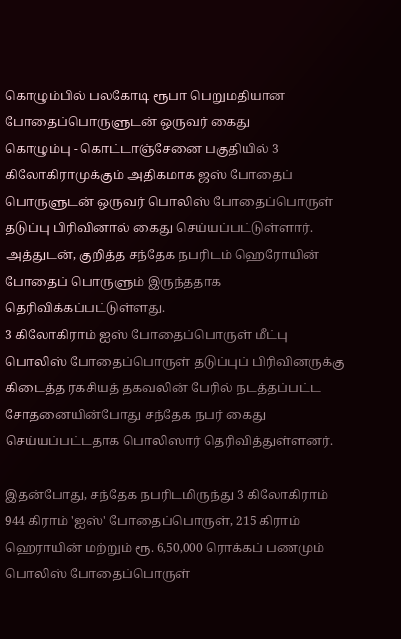கொழும்பில் பலகோடி ரூபா பெறுமதியான போதைப்பொருளுடன் ஒருவர் கைது
கொழும்பு - கொட்டாஞ்சேனை பகுதியில் 3 கிலோகிராமுக்கும் அதிகமாக ஜஸ் போதைப் பொருளுடன் ஒருவர் பொலிஸ் போதைப்பொருள் தடுப்பு பிரிவினால் கைது செய்யப்பட்டுள்ளார்.
அத்துடன், குறித்த சந்தேக நபரிடம் ஹெரோயின் போதைப் பொருளும் இருந்ததாக தெரிவிக்கப்பட்டுள்ளது.
3 கிலோகிராம் ஐஸ் போதைப்பொருள் மீட்பு
பொலிஸ் போதைப்பொருள் தடுப்புப் பிரிவினருக்கு கிடைத்த ரகசியத் தகவலின் பேரில் நடத்தப்பட்ட சோதனையின்போது சந்தேக நபர் கைது செய்யப்பட்டதாக பொலிஸார் தெரிவித்துள்ளனர்.

இதன்போது, சந்தேக நபரிடமிருந்து 3 கிலோகிராம் 944 கிராம் 'ஐஸ்' போதைப்பொருள், 215 கிராம் ஹெராயின் மற்றும் ரூ. 6,50,000 ரொக்கப் பணமும் பொலிஸ் போதைப்பொருள்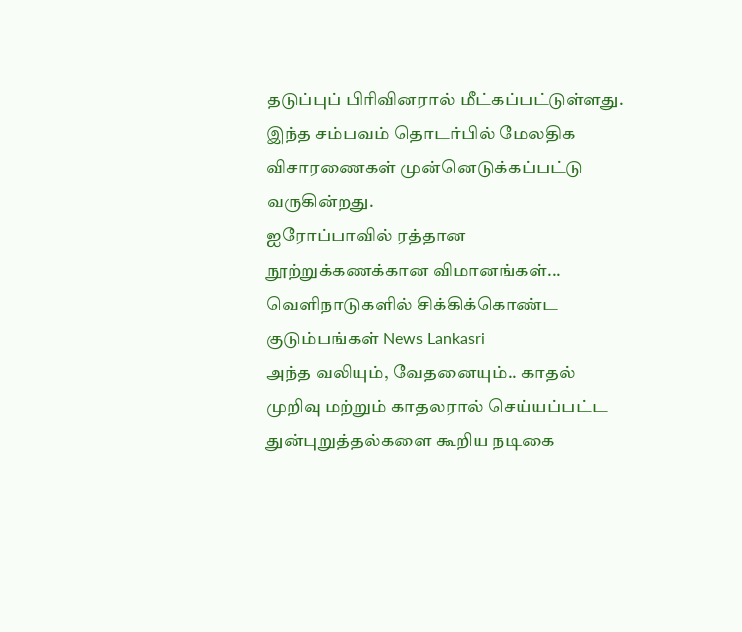தடுப்புப் பிரிவினரால் மீட்கப்பட்டுள்ளது.
இந்த சம்பவம் தொடர்பில் மேலதிக விசாரணைகள் முன்னெடுக்கப்பட்டு வருகின்றது.
ஐரோப்பாவில் ரத்தான நூற்றுக்கணக்கான விமானங்கள்... வெளிநாடுகளில் சிக்கிக்கொண்ட குடும்பங்கள் News Lankasri
அந்த வலியும், வேதனையும்.. காதல் முறிவு மற்றும் காதலரால் செய்யப்பட்ட துன்புறுத்தல்களை கூறிய நடிகை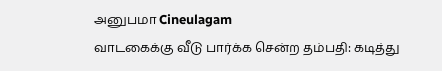அனுபமா Cineulagam
வாடகைக்கு வீடு பார்க்க சென்ற தம்பதி: கடித்து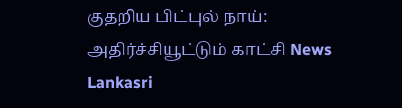குதறிய பிட்புல் நாய்: அதிர்ச்சியூட்டும் காட்சி News Lankasri